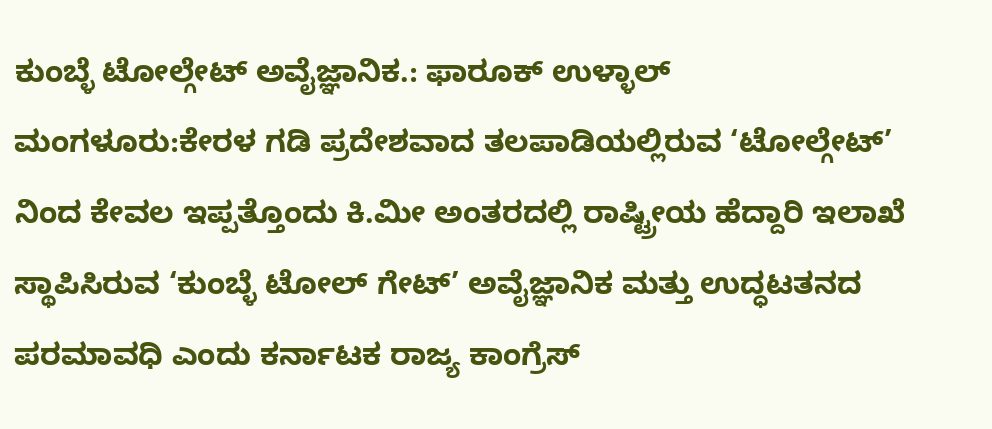ಕುಂಬ್ಳೆ ಟೋಲ್ಗೇಟ್ ಅವೈಜ್ಞಾನಿಕ.: ಫಾರೂಕ್ ಉಳ್ಳಾಲ್
ಮಂಗಳೂರು:ಕೇರಳ ಗಡಿ ಪ್ರದೇಶವಾದ ತಲಪಾಡಿಯಲ್ಲಿರುವ ‘ಟೋಲ್ಗೇಟ್’ ನಿಂದ ಕೇವಲ ಇಪ್ಪತ್ತೊಂದು ಕಿ.ಮೀ ಅಂತರದಲ್ಲಿ ರಾಷ್ಟ್ರೀಯ ಹೆದ್ದಾರಿ ಇಲಾಖೆ ಸ್ಥಾಪಿಸಿರುವ ‘ಕುಂಬ್ಳೆ ಟೋಲ್ ಗೇಟ್’ ಅವೈಜ್ಞಾನಿಕ ಮತ್ತು ಉದ್ಧಟತನದ ಪರಮಾವಧಿ ಎಂದು ಕರ್ನಾಟಕ ರಾಜ್ಯ ಕಾಂಗ್ರೆಸ್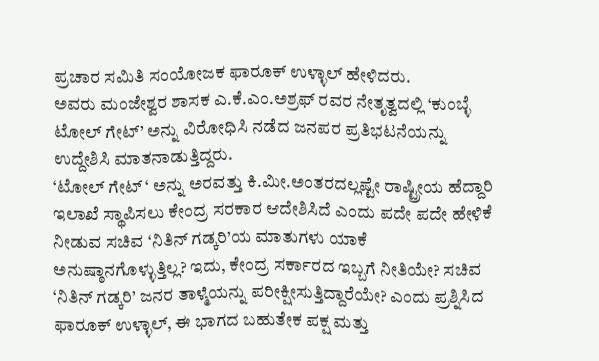ಪ್ರಚಾರ ಸಮಿತಿ ಸಂಯೋಜಕ ಫಾರೂಕ್ ಉಳ್ಳಾಲ್ ಹೇಳಿದರು.
ಅವರು ಮಂಜೇಶ್ವರ ಶಾಸಕ ಎ.ಕೆ.ಎಂ.ಅಶ್ರಫ್ ರವರ ನೇತೃತ್ವದಲ್ಲಿ ‘ಕುಂಬ್ಳೆ ಟೋಲ್ ಗೇಟ್’ ಅನ್ನು ವಿರೋಧಿಸಿ ನಡೆದ ಜನಪರ ಪ್ರತಿಭಟನೆಯನ್ನು ಉದ್ದೇಶಿಸಿ ಮಾತನಾಡುತ್ತಿದ್ದರು.
‘ಟೋಲ್ ಗೇಟ್ ‘ ಅನ್ನು ಅರವತ್ತು ಕಿ.ಮೀ.ಅಂತರದಲ್ಲಷ್ಟೇ ರಾಷ್ಟ್ರೀಯ ಹೆದ್ದಾರಿ ಇಲಾಖೆ ಸ್ಥಾಪಿಸಲು ಕೇಂದ್ರ ಸರಕಾರ ಆದೇಶಿಸಿದೆ ಎಂದು ಪದೇ ಪದೇ ಹೇಳಿಕೆ ನೀಡುವ ಸಚಿವ ‘ನಿತಿನ್ ಗಡ್ಕರಿ’ಯ ಮಾತುಗಳು ಯಾಕೆ ಅನುಷ್ಠಾನಗೊಳ್ಳುತ್ತಿಲ್ಲ? ಇದು, ಕೇಂದ್ರ ಸರ್ಕಾರದ ಇಬ್ಬಗೆ ನೀತಿಯೇ? ಸಚಿವ ‘ನಿತಿನ್ ಗಡ್ಕರಿ’ ಜನರ ತಾಳ್ಮೆಯನ್ನು ಪರೀಕ್ಷೀಸುತ್ತಿದ್ದಾರೆಯೇ? ಎಂದು ಪ್ರಶ್ನಿಸಿದ ಫಾರೂಕ್ ಉಳ್ಳಾಲ್, ಈ ಭಾಗದ ಬಹುತೇಕ ಪಕ್ಷ ಮತ್ತು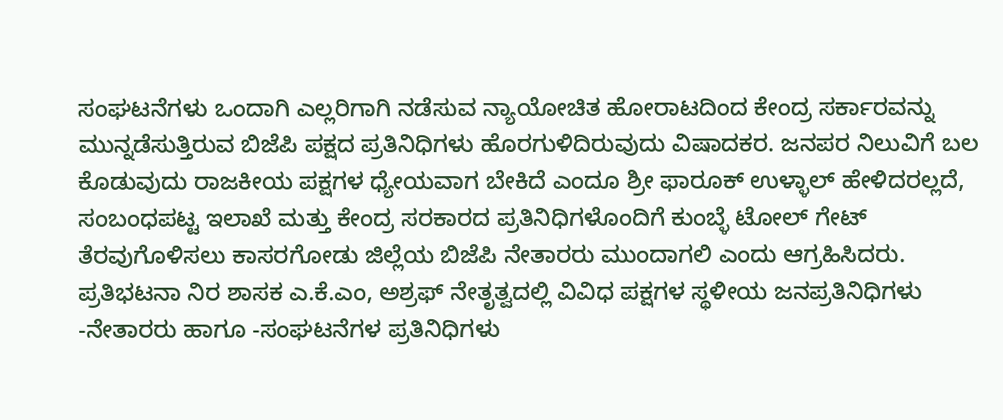ಸಂಘಟನೆಗಳು ಒಂದಾಗಿ ಎಲ್ಲರಿಗಾಗಿ ನಡೆಸುವ ನ್ಯಾಯೋಚಿತ ಹೋರಾಟದಿಂದ ಕೇಂದ್ರ ಸರ್ಕಾರವನ್ನು ಮುನ್ನಡೆಸುತ್ತಿರುವ ಬಿಜೆಪಿ ಪಕ್ಷದ ಪ್ರತಿನಿಧಿಗಳು ಹೊರಗುಳಿದಿರುವುದು ವಿಷಾದಕರ. ಜನಪರ ನಿಲುವಿಗೆ ಬಲ ಕೊಡುವುದು ರಾಜಕೀಯ ಪಕ್ಷಗಳ ಧ್ಯೇಯವಾಗ ಬೇಕಿದೆ ಎಂದೂ ಶ್ರೀ ಫಾರೂಕ್ ಉಳ್ಳಾಲ್ ಹೇಳಿದರಲ್ಲದೆ, ಸಂಬಂಧಪಟ್ಟ ಇಲಾಖೆ ಮತ್ತು ಕೇಂದ್ರ ಸರಕಾರದ ಪ್ರತಿನಿಧಿಗಳೊಂದಿಗೆ ಕುಂಬ್ಳೆ ಟೋಲ್ ಗೇಟ್ ತೆರವುಗೊಳಿಸಲು ಕಾಸರಗೋಡು ಜಿಲ್ಲೆಯ ಬಿಜೆಪಿ ನೇತಾರರು ಮುಂದಾಗಲಿ ಎಂದು ಆಗ್ರಹಿಸಿದರು.
ಪ್ರತಿಭಟನಾ ನಿರ ಶಾಸಕ ಎ.ಕೆ.ಎಂ, ಅಶ್ರಫ್ ನೇತೃತ್ವದಲ್ಲಿ ವಿವಿಧ ಪಕ್ಷಗಳ ಸ್ಥಳೀಯ ಜನಪ್ರತಿನಿಧಿಗಳು -ನೇತಾರರು ಹಾಗೂ -ಸಂಘಟನೆಗಳ ಪ್ರತಿನಿಧಿಗಳು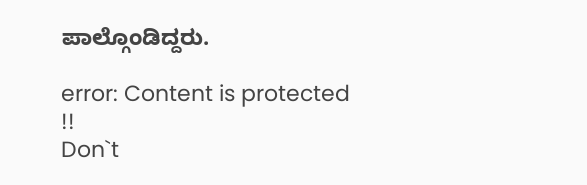ಪಾಲ್ಗೊಂಡಿದ್ದರು.

error: Content is protected !!
Don`t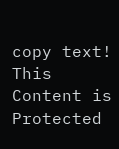copy text! This Content is Protected